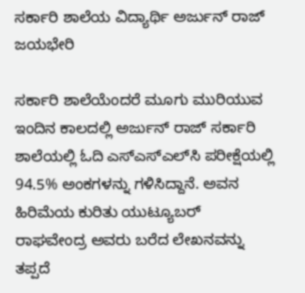ಸರ್ಕಾರಿ ಶಾಲೆಯ ವಿದ್ಯಾರ್ಥಿ ಅರ್ಜುನ್ ರಾಜ್ ಜಯಭೇರಿ

ಸರ್ಕಾರಿ ಶಾಲೆಯೆಂದರೆ ಮೂಗು ಮುರಿಯುವ ಇಂದಿನ ಕಾಲದಲ್ಲಿ ಅರ್ಜುನ್ ರಾಜ್ ಸರ್ಕಾರಿ ಶಾಲೆಯಲ್ಲಿ ಓದಿ ಎಸ್‌ಎಸ್‌ಎಲ್‌ಸಿ ಪರೀಕ್ಷೆಯಲ್ಲಿ 94.5% ಅಂಕಗಳನ್ನು ಗಳಿಸಿದ್ದಾನೆ. ಅವನ ಹಿರಿಮೆಯ ಕುರಿತು ಯುಟ್ಯೂಬರ್ ರಾಘವೇಂದ್ರ ಅವರು ಬರೆದ ಲೇಖನವನ್ನು ತಪ್ಪದೆ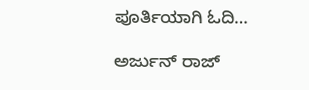ಪೂರ್ತಿಯಾಗಿ ಓದಿ…

ಅರ್ಜುನ್ ರಾಜ್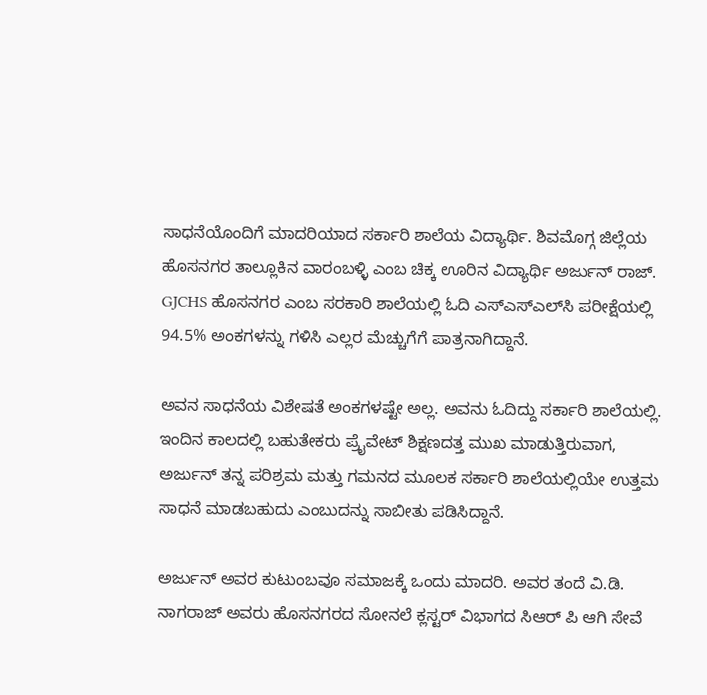ಸಾಧನೆಯೊಂದಿಗೆ ಮಾದರಿಯಾದ ಸರ್ಕಾರಿ ಶಾಲೆಯ ವಿದ್ಯಾರ್ಥಿ. ಶಿವಮೊಗ್ಗ ಜಿಲ್ಲೆಯ ಹೊಸನಗರ ತಾಲ್ಲೂಕಿನ ವಾರಂಬಳ್ಳಿ ಎಂಬ ಚಿಕ್ಕ ಊರಿನ ವಿದ್ಯಾರ್ಥಿ ಅರ್ಜುನ್ ರಾಜ್.  GJCHS ಹೊಸನಗರ ಎಂಬ ಸರಕಾರಿ ಶಾಲೆಯಲ್ಲಿ ಓದಿ ಎಸ್‌ಎಸ್‌ಎಲ್‌ಸಿ ಪರೀಕ್ಷೆಯಲ್ಲಿ 94.5% ಅಂಕಗಳನ್ನು ಗಳಿಸಿ ಎಲ್ಲರ ಮೆಚ್ಚುಗೆಗೆ ಪಾತ್ರನಾಗಿದ್ದಾನೆ.

ಅವನ ಸಾಧನೆಯ ವಿಶೇಷತೆ ಅಂಕಗಳಷ್ಟೇ ಅಲ್ಲ. ಅವನು ಓದಿದ್ದು ಸರ್ಕಾರಿ ಶಾಲೆಯಲ್ಲಿ. ಇಂದಿನ ಕಾಲದಲ್ಲಿ ಬಹುತೇಕರು ಪ್ರೈವೇಟ್ ಶಿಕ್ಷಣದತ್ತ ಮುಖ ಮಾಡುತ್ತಿರುವಾಗ, ಅರ್ಜುನ್ ತನ್ನ ಪರಿಶ್ರಮ ಮತ್ತು ಗಮನದ ಮೂಲಕ ಸರ್ಕಾರಿ ಶಾಲೆಯಲ್ಲಿಯೇ ಉತ್ತಮ ಸಾಧನೆ ಮಾಡಬಹುದು ಎಂಬುದನ್ನು ಸಾಬೀತು ಪಡಿಸಿದ್ದಾನೆ.

ಅರ್ಜುನ್ ಅವರ ಕುಟುಂಬವೂ ಸಮಾಜಕ್ಕೆ ಒಂದು ಮಾದರಿ. ಅವರ ತಂದೆ ವಿ.ಡಿ. ನಾಗರಾಜ್ ಅವರು ಹೊಸನಗರದ ಸೋನಲೆ ಕ್ಲಸ್ಟರ್ ವಿಭಾಗದ ಸಿಆರ್ ಪಿ ಆಗಿ ಸೇವೆ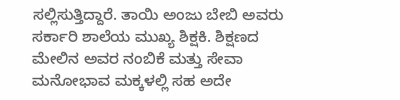ಸಲ್ಲಿಸುತ್ತಿದ್ದಾರೆ. ತಾಯಿ ಅಂಜು ಬೇಬಿ ಅವರು ಸರ್ಕಾರಿ ಶಾಲೆಯ ಮುಖ್ಯ ಶಿಕ್ಷಕಿ. ಶಿಕ್ಷಣದ ಮೇಲಿನ ಅವರ ನಂಬಿಕೆ ಮತ್ತು ಸೇವಾ ಮನೋಭಾವ ಮಕ್ಕಳಲ್ಲಿ ಸಹ ಅದೇ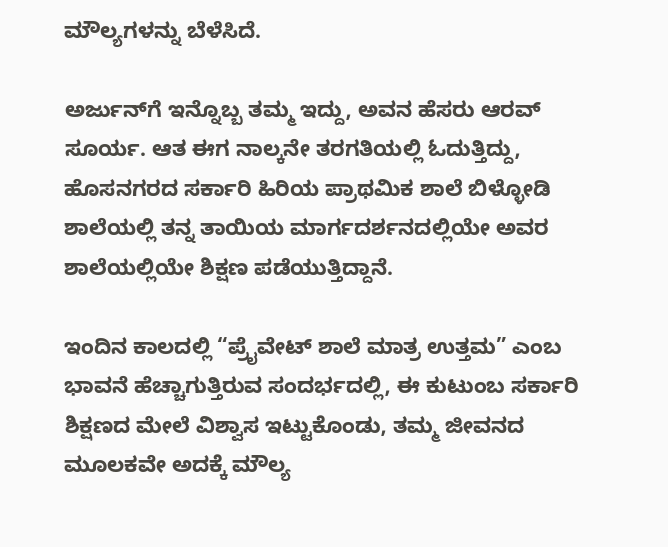ಮೌಲ್ಯಗಳನ್ನು ಬೆಳೆಸಿದೆ.

ಅರ್ಜುನ್‌ಗೆ ಇನ್ನೊಬ್ಬ ತಮ್ಮ ಇದ್ದು, ಅವನ ಹೆಸರು ಆರವ್ ಸೂರ್ಯ. ಆತ ಈಗ ನಾಲ್ಕನೇ ತರಗತಿಯಲ್ಲಿ ಓದುತ್ತಿದ್ದು, ಹೊಸನಗರದ ಸರ್ಕಾರಿ ಹಿರಿಯ ಪ್ರಾಥಮಿಕ ಶಾಲೆ ಬಿಳ್ಳೋಡಿ ಶಾಲೆಯಲ್ಲಿ ತನ್ನ ತಾಯಿಯ ಮಾರ್ಗದರ್ಶನದಲ್ಲಿಯೇ ಅವರ ಶಾಲೆಯಲ್ಲಿಯೇ ಶಿಕ್ಷಣ ಪಡೆಯುತ್ತಿದ್ದಾನೆ.

ಇಂದಿನ ಕಾಲದಲ್ಲಿ “ಪ್ರೈವೇಟ್ ಶಾಲೆ ಮಾತ್ರ ಉತ್ತಮ” ಎಂಬ ಭಾವನೆ ಹೆಚ್ಚಾಗುತ್ತಿರುವ ಸಂದರ್ಭದಲ್ಲಿ, ಈ ಕುಟುಂಬ ಸರ್ಕಾರಿ ಶಿಕ್ಷಣದ ಮೇಲೆ ವಿಶ್ವಾಸ ಇಟ್ಟುಕೊಂಡು, ತಮ್ಮ ಜೀವನದ ಮೂಲಕವೇ ಅದಕ್ಕೆ ಮೌಲ್ಯ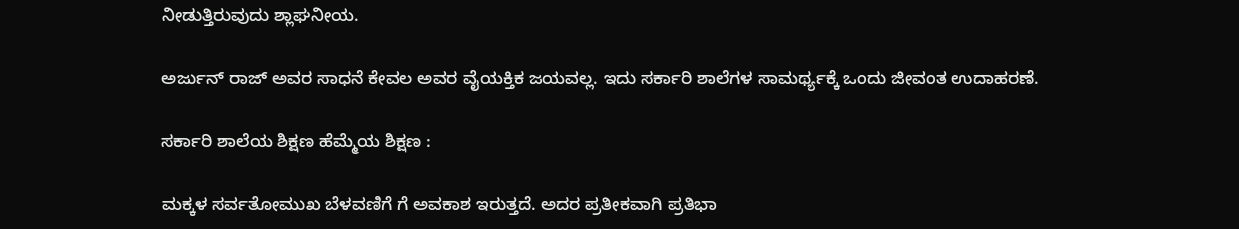ನೀಡುತ್ತಿರುವುದು ಶ್ಲಾಘನೀಯ.

ಅರ್ಜುನ್ ರಾಜ್ ಅವರ ಸಾಧನೆ ಕೇವಲ ಅವರ ವೈಯಕ್ತಿಕ ಜಯವಲ್ಲ. ಇದು ಸರ್ಕಾರಿ ಶಾಲೆಗಳ ಸಾಮರ್ಥ್ಯಕ್ಕೆ ಒಂದು ಜೀವಂತ ಉದಾಹರಣೆ.

ಸರ್ಕಾರಿ ಶಾಲೆಯ ಶಿಕ್ಷಣ ಹೆಮ್ಮೆಯ ಶಿಕ್ಷಣ :

ಮಕ್ಕಳ ಸರ್ವತೋಮುಖ ಬೆಳವಣಿಗೆ ಗೆ ಅವಕಾಶ ಇರುತ್ತದೆ. ಅದರ ಪ್ರತೀಕವಾಗಿ ಪ್ರತಿಭಾ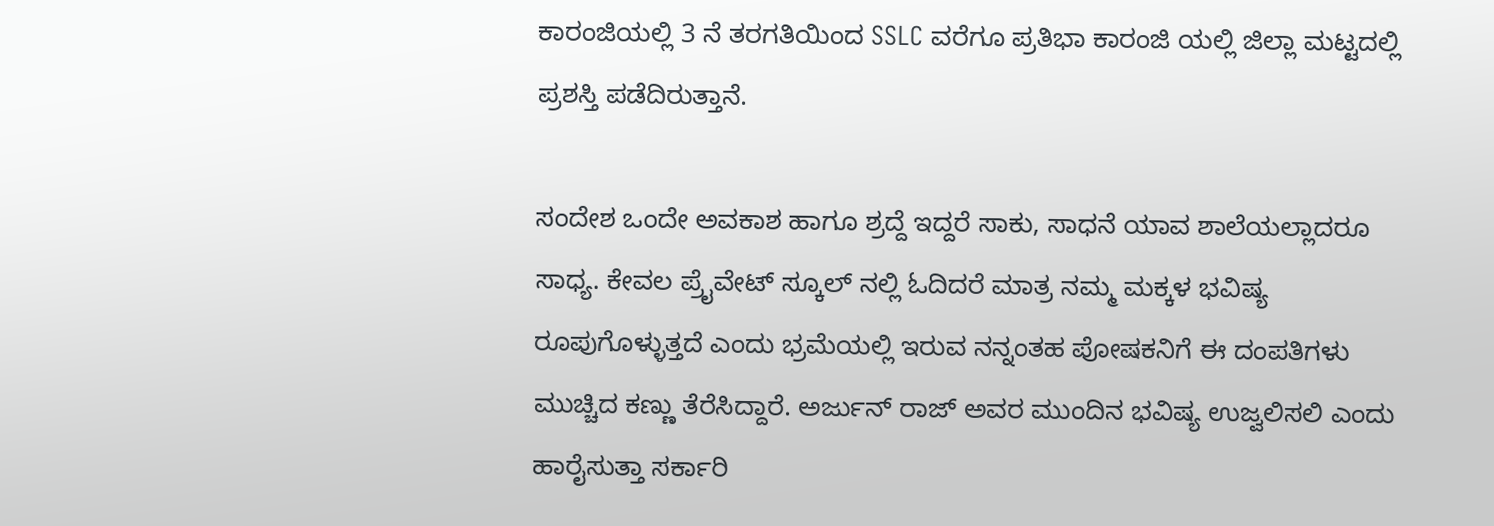ಕಾರಂಜಿಯಲ್ಲಿ 3 ನೆ ತರಗತಿಯಿಂದ SSLC ವರೆಗೂ ಪ್ರತಿಭಾ ಕಾರಂಜಿ ಯಲ್ಲಿ ಜಿಲ್ಲಾ ಮಟ್ಟದಲ್ಲಿ ಪ್ರಶಸ್ತಿ ಪಡೆದಿರುತ್ತಾನೆ.

ಸಂದೇಶ ಒಂದೇ ಅವಕಾಶ ಹಾಗೂ ಶ್ರದ್ದೆ ಇದ್ದರೆ ಸಾಕು, ಸಾಧನೆ ಯಾವ ಶಾಲೆಯಲ್ಲಾದರೂ ಸಾಧ್ಯ. ಕೇವಲ ಪ್ರೈವೇಟ್ ಸ್ಕೂಲ್ ನಲ್ಲಿ ಓದಿದರೆ ಮಾತ್ರ ನಮ್ಮ ಮಕ್ಕಳ ಭವಿಷ್ಯ ರೂಪುಗೊಳ್ಳುತ್ತದೆ ಎಂದು ಭ್ರಮೆಯಲ್ಲಿ ಇರುವ ನನ್ನಂತಹ ಪೋಷಕನಿಗೆ ಈ ದಂಪತಿಗಳು ಮುಚ್ಚಿದ ಕಣ್ಣು ತೆರೆಸಿದ್ದಾರೆ. ಅರ್ಜುನ್ ರಾಜ್ ಅವರ ಮುಂದಿನ ಭವಿಷ್ಯ ಉಜ್ವಲಿಸಲಿ ಎಂದು ಹಾರೈಸುತ್ತಾ ಸರ್ಕಾರಿ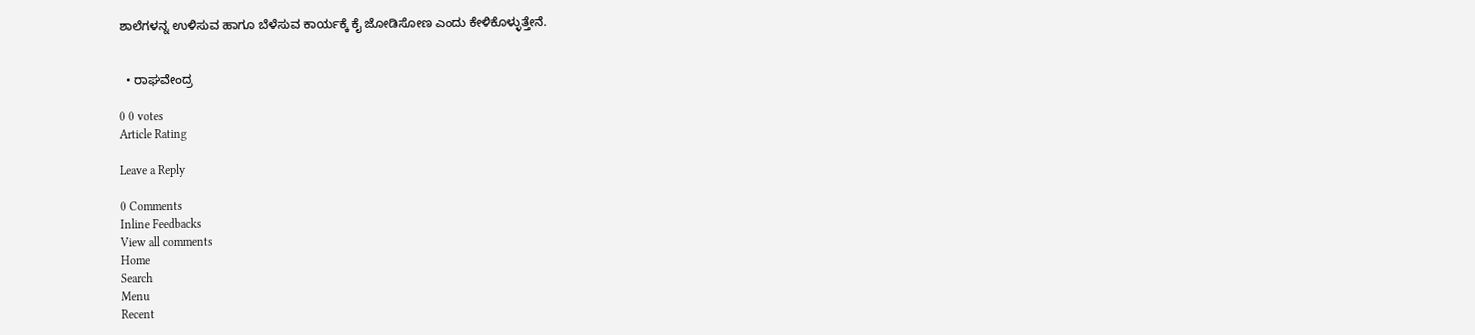ಶಾಲೆಗಳನ್ನ ಉಳಿಸುವ ಹಾಗೂ ಬೆಳೆಸುವ ಕಾರ್ಯಕ್ಕೆ ಕೈ ಜೋಡಿಸೋಣ ಎಂದು ಕೇಳಿಕೊಳ್ಳುತ್ತೇನೆ.


  • ರಾಘವೇಂದ್ರ

0 0 votes
Article Rating

Leave a Reply

0 Comments
Inline Feedbacks
View all comments
Home
Search
Menu
Recent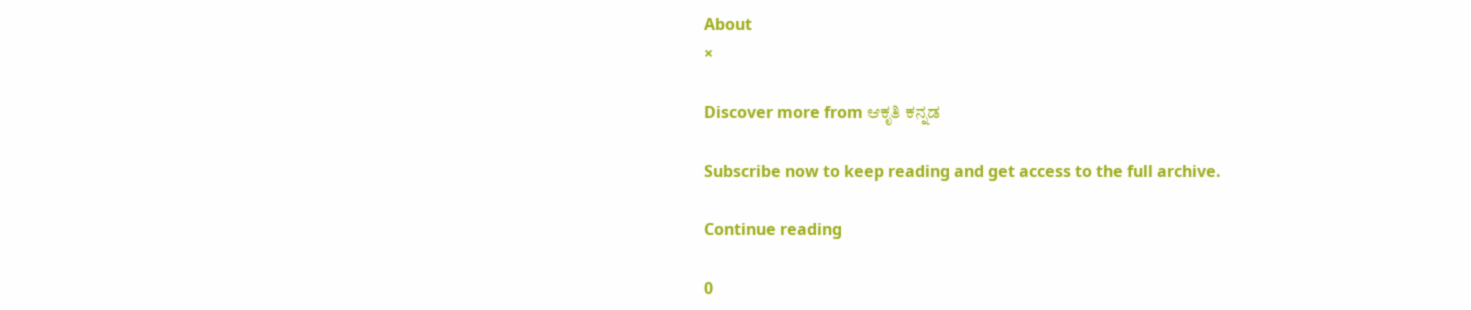About
×

Discover more from ಆಕೃತಿ ಕನ್ನಡ

Subscribe now to keep reading and get access to the full archive.

Continue reading

0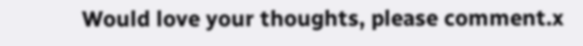Would love your thoughts, please comment.x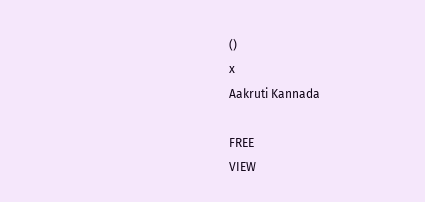()
x
Aakruti Kannada

FREE
VIEW